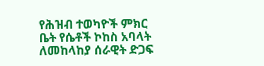የሕዝብ ተወካዮች ምክር ቤት የሴቶች ኮከስ አባላት ለመከላከያ ሰራዊት ድጋፍ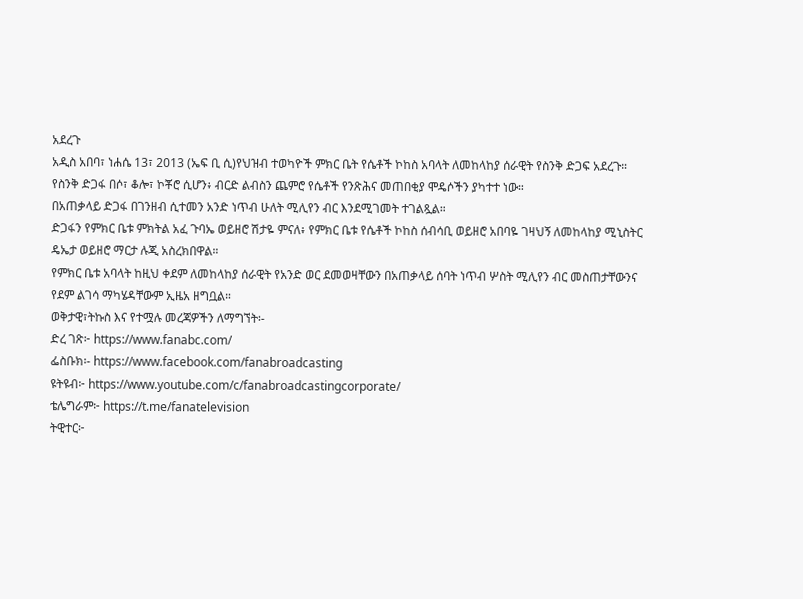አደረጉ
አዲስ አበባ፣ ነሐሴ 13፣ 2013 (ኤፍ ቢ ሲ)የህዝብ ተወካዮች ምክር ቤት የሴቶች ኮከስ አባላት ለመከላከያ ሰራዊት የስንቅ ድጋፍ አደረጉ።
የስንቅ ድጋፋ በሶ፣ ቆሎ፣ ኮቾሮ ሲሆን፥ ብርድ ልብስን ጨምሮ የሴቶች የንጽሕና መጠበቂያ ሞዴሶችን ያካተተ ነው።
በአጠቃላይ ድጋፋ በገንዘብ ሲተመን አንድ ነጥብ ሁለት ሚሊየን ብር እንደሚገመት ተገልጿል።
ድጋፋን የምክር ቤቱ ምክትል አፈ ጉባኤ ወይዘሮ ሽታዬ ምናለ፥ የምክር ቤቱ የሴቶች ኮከስ ሰብሳቢ ወይዘሮ አበባዬ ገዛህኝ ለመከላከያ ሚኒስትር ዴኤታ ወይዘሮ ማርታ ሉጂ አስረክበዋል።
የምክር ቤቱ አባላት ከዚህ ቀደም ለመከላከያ ሰራዊት የአንድ ወር ደመወዛቸውን በአጠቃላይ ሰባት ነጥብ ሦስት ሚሊየን ብር መስጠታቸውንና የደም ልገሳ ማካሄዳቸውም ኢዜአ ዘግቧል።
ወቅታዊ፣ትኩስ እና የተሟሉ መረጃዎችን ለማግኘት፡-
ድረ ገጽ፦ https://www.fanabc.com/
ፌስቡክ፡- https://www.facebook.com/fanabroadcasting
ዩትዩብ፦ https://www.youtube.com/c/fanabroadcastingcorporate/
ቴሌግራም፦ https://t.me/fanatelevision
ትዊተር፦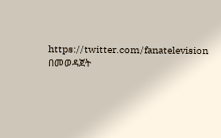https://twitter.com/fanatelevision በመወዳጀት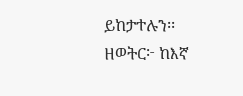ይከታተሉን፡፡
ዘወትር፦ ከእኛ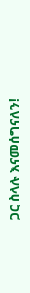ጋር ስላሉ እናመሰግናለን!